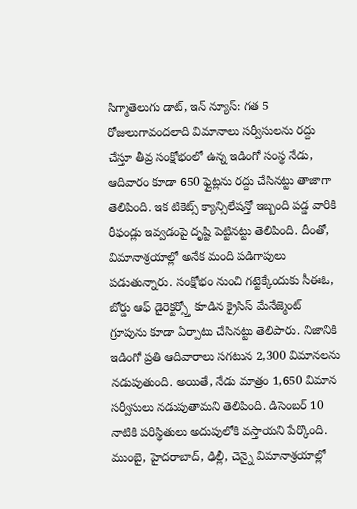సిగ్మాతెలుగు డాట్, ఇన్ న్యూస్: గత 5 రోజులుగావందలాది విమానాలు సర్వీసులను రద్దు చేస్తూ తీవ్ర సంక్షోభంలో ఉన్న ఇడింగో సంస్థ నేడు, ఆదివారం కూడా 650 ఫ్లైట్లను రద్దు చేసినట్టు తాజాగా తెలిపింది. ఇక టికెట్స్ క్యాన్సిలేషన్తో ఇబ్బంది పడ్డ వారికి రీఫండ్లు ఇవ్వడంపై దృష్టి పెట్టినట్టు తెలిపింది. దీంతో, విమానాశ్రయాల్లో అనేక మంది పడిగాపులు పడుతున్నారు. సంక్షోభం నుంచి గట్టెక్కేందుకు సీఈఓ, బోర్డు ఆఫ్ డైరెక్టర్స్తో కూడిన క్రైసిస్ మేనేజ్మెంట్ గ్రూపును కూడా ఏర్పాటు చేసినట్టు తెలిపారు. నిజానికి ఇడింగో ప్రతి ఆదివారాలు సగటున 2,300 విమానలను నడుపుతుంది. అయితే, నేడు మాత్రం 1,650 విమాన సర్వీసులు నడుపుతామని తెలిపింది. డిసెంబర్ 10 నాటికి పరిస్థితులు అదుపులోకి వస్తాయని పేర్కొంది. ముంబై, హైదరాబాద్, ఢిల్లీ, చెన్నై విమానాశ్రయాల్లో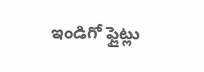ఇండిగో ఫ్లైట్లు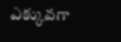ఎక్కువగా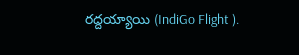రద్దయ్యాయి (IndiGo Flight ).